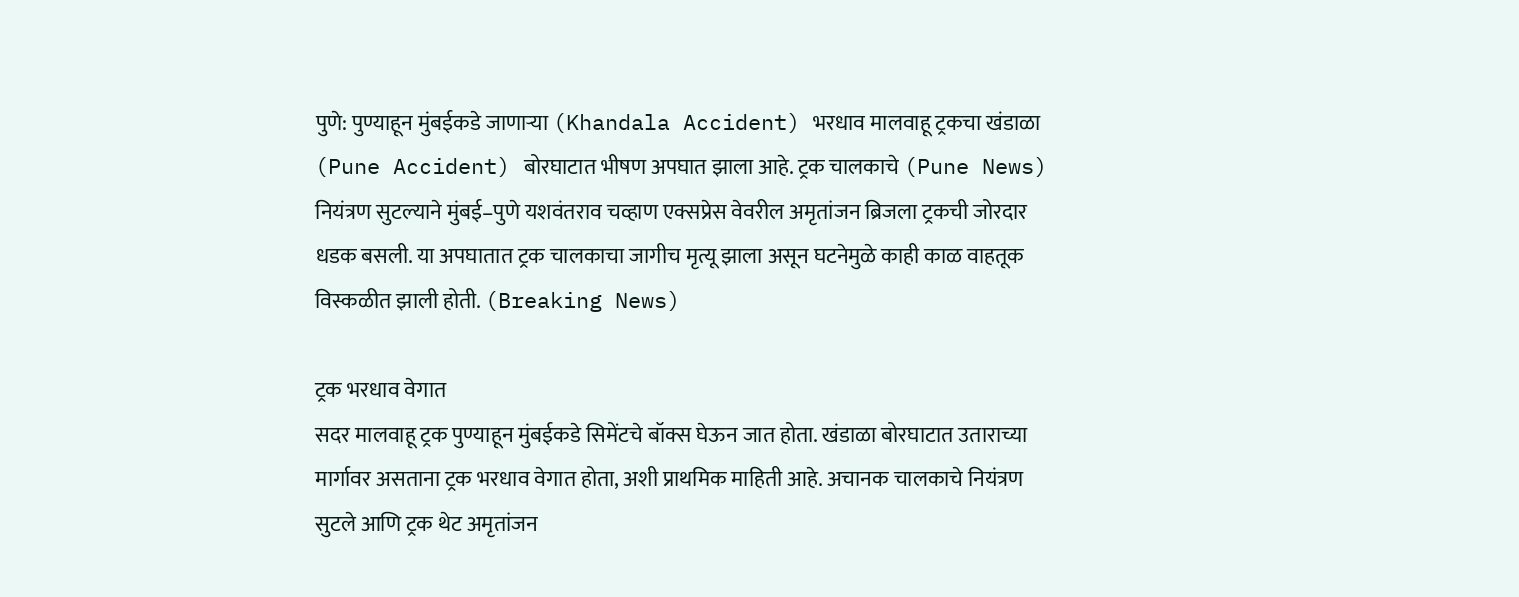पुणे: पुण्याहून मुंबईकडे जाणाऱ्या (Khandala Accident) भरधाव मालवाहू ट्रकचा खंडाळा (Pune Accident) बोरघाटात भीषण अपघात झाला आहे. ट्रक चालकाचे (Pune News) नियंत्रण सुटल्याने मुंबई–पुणे यशवंतराव चव्हाण एक्सप्रेस वेवरील अमृतांजन ब्रिजला ट्रकची जोरदार धडक बसली. या अपघातात ट्रक चालकाचा जागीच मृत्यू झाला असून घटनेमुळे काही काळ वाहतूक विस्कळीत झाली होती. (Breaking News)

ट्रक भरधाव वेगात
सदर मालवाहू ट्रक पुण्याहून मुंबईकडे सिमेंटचे बॉक्स घेऊन जात होता. खंडाळा बोरघाटात उताराच्या मार्गावर असताना ट्रक भरधाव वेगात होता, अशी प्राथमिक माहिती आहे. अचानक चालकाचे नियंत्रण सुटले आणि ट्रक थेट अमृतांजन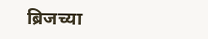ब्रिजच्या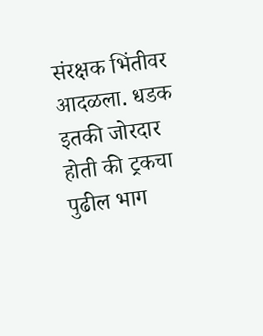संरक्षक भिंतीवर आदळला. धडक इतकी जोरदार होती की ट्रकचा पुढील भाग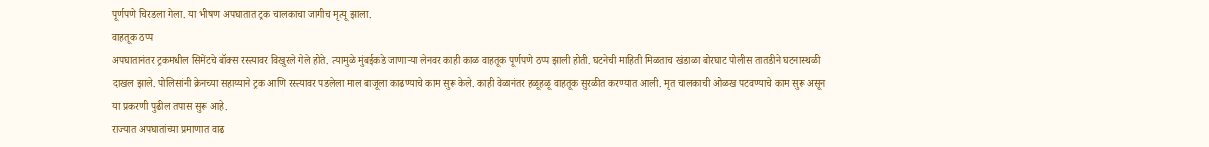पूर्णपणे चिरडला गेला. या भीषण अपघातात ट्रक चालकाचा जागीच मृत्यू झाला.
वाहतूक ठप्प
अपघातानंतर ट्रकमधील सिमेंटचे बॉक्स रस्त्यावर विखुरले गेले होते. त्यामुळे मुंबईकडे जाणाऱ्या लेनवर काही काळ वाहतूक पूर्णपणे ठप्प झाली होती. घटनेची माहिती मिळताच खंडाळा बोरघाट पोलीस तातडीने घटनास्थळी दाखल झाले. पोलिसांनी क्रेनच्या सहाय्याने ट्रक आणि रस्त्यावर पडलेला माल बाजूला काढण्याचे काम सुरू केले. काही वेळानंतर हळूहळू वाहतूक सुरळीत करण्यात आली. मृत चालकाची ओळख पटवण्याचे काम सुरू असून या प्रकरणी पुढील तपास सुरू आहे.
राज्यात अपघातांच्या प्रमाणात वाढ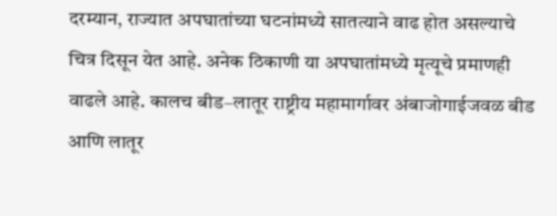दरम्यान, राज्यात अपघातांच्या घटनांमध्ये सातत्याने वाढ होत असल्याचे चित्र दिसून येत आहे. अनेक ठिकाणी या अपघातांमध्ये मृत्यूचे प्रमाणही वाढले आहे. कालच बीड–लातूर राष्ट्रीय महामार्गावर अंबाजोगाईजवळ बीड आणि लातूर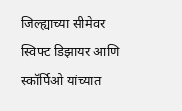जिल्ह्याच्या सीमेवर स्विफ्ट डिझायर आणि स्कॉर्पिओ यांच्यात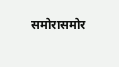समोरासमोर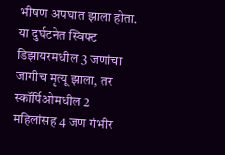भीषण अपघात झाला होता. या दुर्घटनेत स्विफ्ट डिझायरमधील 3 जणांचा जागीच मृत्यू झाला, तर स्कॉर्पिओमधील 2 महिलांसह 4 जण गंभीर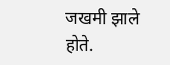जखमी झाले होते.